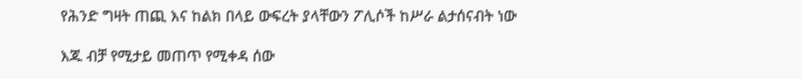የሕንድ ግዛት ጠጪ እና ከልክ በላይ ውፍረት ያላቸውን ፖሊሶች ከሥራ ልታሰናብት ነው

እጁ ብቻ የሚታይ መጠጥ የሚቀዳ ሰው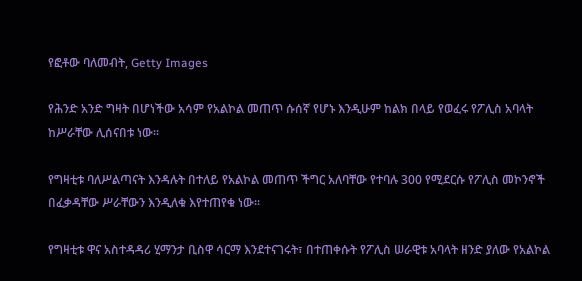የፎቶው ባለመብት, Getty Images

የሕንድ አንድ ግዛት በሆነችው አሳም የአልኮል መጠጥ ሱሰኛ የሆኑ እንዲሁም ከልክ በላይ የወፈሩ የፖሊስ አባላት ከሥራቸው ሊሰናበቱ ነው።

የግዛቲቱ ባለሥልጣናት እንዳሉት በተለይ የአልኮል መጠጥ ችግር አለባቸው የተባሉ 300 የሚደርሱ የፖሊስ መኮንኖች በፈቃዳቸው ሥራቸውን እንዲለቁ እየተጠየቁ ነው።

የግዛቲቱ ዋና አስተዳዳሪ ሂማንታ ቢስዋ ሳርማ እንደተናገሩት፣ በተጠቀሱት የፖሊስ ሠራዊቱ አባላት ዘንድ ያለው የአልኮል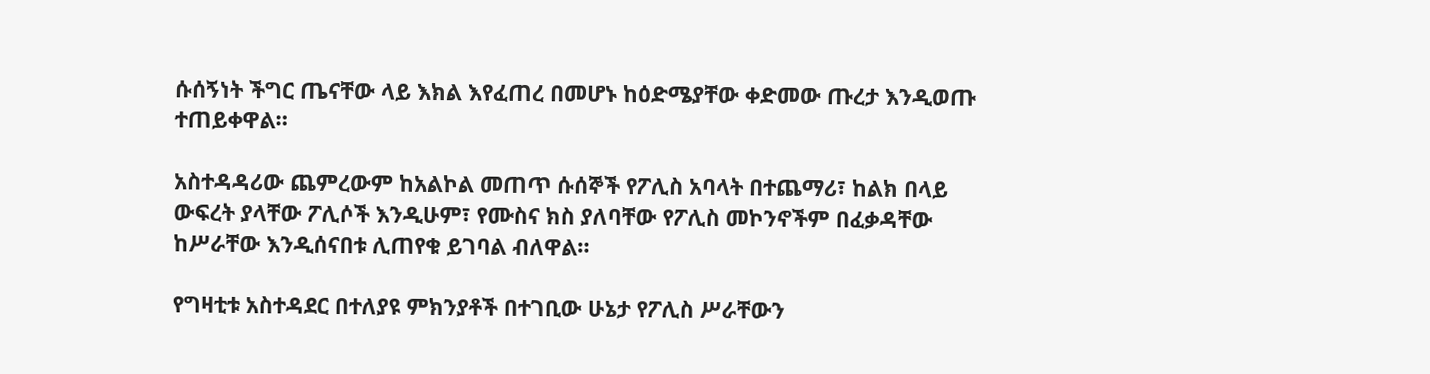ሱሰኝነት ችግር ጤናቸው ላይ እክል እየፈጠረ በመሆኑ ከዕድሜያቸው ቀድመው ጡረታ እንዲወጡ ተጠይቀዋል።

አስተዳዳሪው ጨምረውም ከአልኮል መጠጥ ሱሰኞች የፖሊስ አባላት በተጨማሪ፣ ከልክ በላይ ውፍረት ያላቸው ፖሊሶች እንዲሁም፣ የሙስና ክስ ያለባቸው የፖሊስ መኮንኖችም በፈቃዳቸው ከሥራቸው እንዲሰናበቱ ሊጠየቁ ይገባል ብለዋል።

የግዛቲቱ አስተዳደር በተለያዩ ምክንያቶች በተገቢው ሁኔታ የፖሊስ ሥራቸውን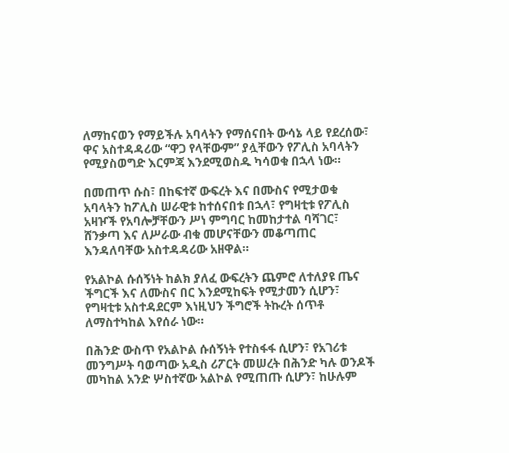ለማከናወን የማይችሉ አባላትን የማሰናበት ውሳኔ ላይ የደረሰው፣ ዋና አስተዳዳሪው “ዋጋ የላቸውም” ያሏቸውን የፖሊስ አባላትን የሚያስወግድ እርምጃ እንደሚወስዱ ካሳወቁ በኋላ ነው።

በመጠጥ ሱስ፣ በከፍተኛ ውፍረት እና በሙስና የሚታወቁ አባላትን ከፖሊስ ሠራዊቱ ከተሰናበቱ በኋላ፣ የግዛቲቱ የፖሊስ አዛዦች የአባሎቻቸውን ሥነ ምግባር ከመከታተል ባሻገር፣ ሸንቃጣ እና ለሥራው ብቁ መሆናቸውን መቆጣጠር እንዳለባቸው አስተዳዳሪው አዘዋል።

የአልኮል ሱሰኝነት ከልክ ያለፈ ውፍረትን ጨምሮ ለተለያዩ ጤና ችግርች እና ለሙስና በር እንደሚከፍት የሚታመን ሲሆን፣ የግዛቲቱ አስተዳደርም እነዚህን ችግሮች ትኩረት ሰጥቶ ለማስተካከል እየሰራ ነው።

በሕንድ ውስጥ የአልኮል ሱሰኝነት የተስፋፋ ሲሆን፣ የአገሪቱ መንግሥት ባወጣው አዲስ ሪፖርት መሠረት በሕንድ ካሉ ወንዶች መካከል አንድ ሦስተኛው አልኮል የሚጠጡ ሲሆን፣ ከሁሉም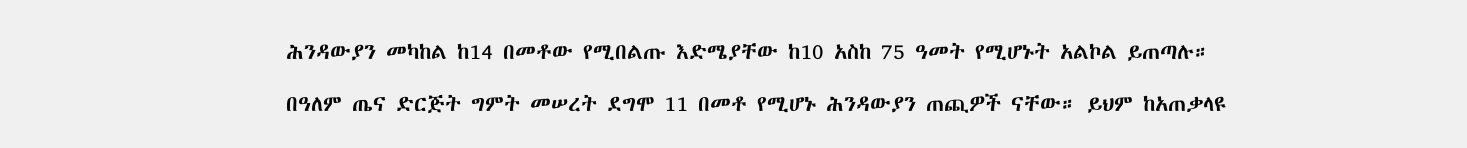ሕንዳውያን መካከል ከ14 በመቶው የሚበልጡ እድሜያቸው ከ10 አስከ 75 ዓመት የሚሆኑት አልኮል ይጠጣሉ።

በዓለም ጤና ድርጅት ግምት መሠረት ደግሞ 11 በመቶ የሚሆኑ ሕንዳውያን ጠጪዎች ናቸው። ይህም ከአጠቃላዩ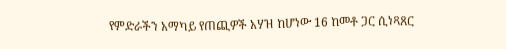የምድራችን አማካይ የጠጪዎች አሃዝ ከሆነው 16 ከመቶ ጋር ሲነጻጸር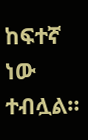ከፍተኛ ነው ተብሏል።